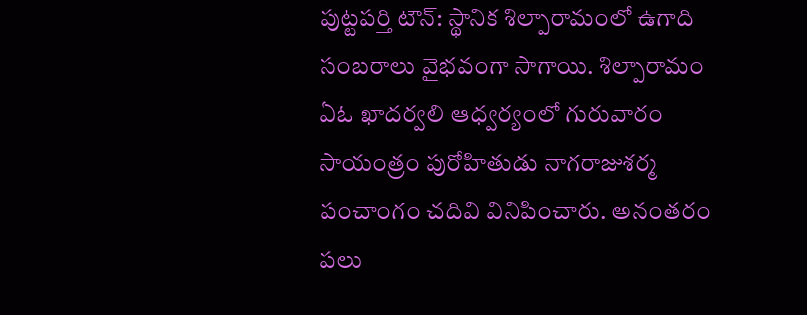పుట్టపర్తి టౌన్: స్థానిక శిల్పారామంలో ఉగాది సంబరాలు వైభవంగా సాగాయి. శిల్పారామం ఏఓ ఖాదర్వలి ఆధ్వర్యంలో గురువారం సాయంత్రం పురోహితుడు నాగరాజుశర్మ పంచాంగం చదివి వినిపించారు. అనంతరం పలు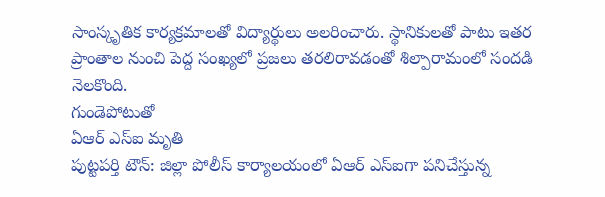సాంస్కృతిక కార్యక్రమాలతో విద్యార్థులు అలరించారు. స్థానికులతో పాటు ఇతర ప్రాంతాల నుంచి పెద్ద సంఖ్యలో ప్రజలు తరలిరావడంతో శిల్పారామంలో సందడి నెలకొంది.
గుండెపోటుతో
ఏఆర్ ఎస్ఐ మృతి
పుట్టపర్తి టౌన్: జిల్లా పోలీస్ కార్యాలయంలో ఏఆర్ ఎస్ఐగా పనిచేస్తున్న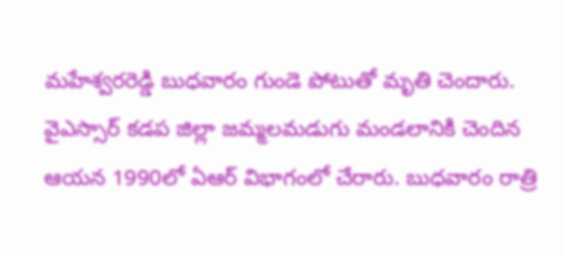మహేశ్వరరెడ్డి బుధవారం గుండె పోటుతో మృతి చెందారు. వైఎస్సార్ కడప జిల్లా జమ్మలమడుగు మండలానికి చెందిన ఆయన 1990లో ఏఆర్ విభాగంలో చేరారు. బుధవారం రాత్రి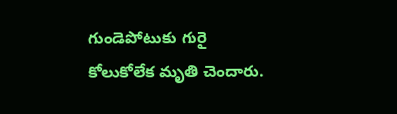గుండెపోటుకు గురై కోలుకోలేక మృతి చెందారు.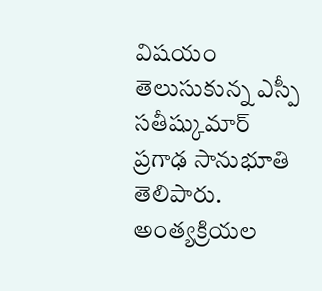విషయం తెలుసుకున్న ఎస్పీ సతీష్కుమార్ ప్రగాఢ సానుభూతి తెలిపారు. అంత్యక్రియల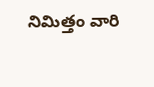నిమిత్తం వారి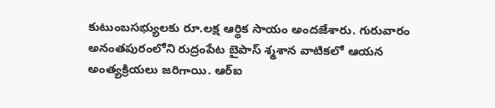కుటుంబసభ్యులకు రూ.లక్ష ఆర్థిక సాయం అందజేశారు. గురువారం అనంతపురంలోని రుద్రంపేట బైపాస్ శ్మశాన వాటికలో ఆయన అంత్యక్రియలు జరిగాయి. ఆర్ఐ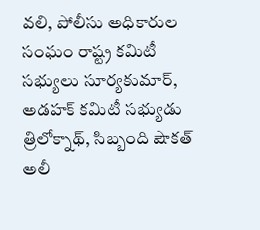వలి, పోలీసు అధికారుల సంఘం రాష్ట్ర కమిటీ సభ్యులు సూర్యకుమార్, అడహక్ కమిటీ సభ్యుడు త్రిలోక్నాథ్, సిబ్బంది షౌకత్ అలీ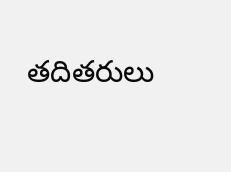తదితరులు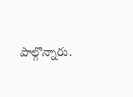పాల్గొన్నారు.